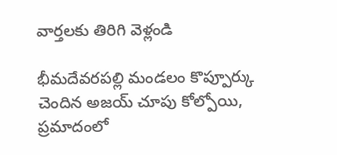వార్తలకు తిరిగి వెళ్లండి

భీమదేవరపల్లి మండలం కొప్పూర్కు చెందిన అజయ్ చూపు కోల్పోయి, ప్రమాదంలో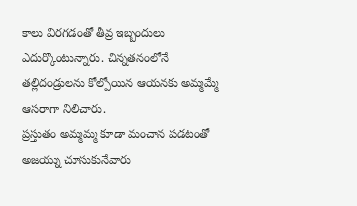కాలు విరగడంతో తీవ్ర ఇబ్బందులు ఎదుర్కొంటున్నారు. చిన్నతనంలోనే తల్లిదండ్రులను కోల్పోయిన ఆయనకు అమ్మమ్మే ఆసరాగా నిలిచారు.
ప్రస్తుతం అమ్మమ్మ కూడా మంచాన పడటంతో అజయ్ను చూసుకునేవారు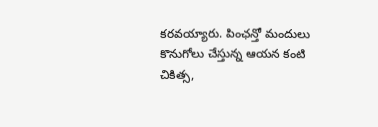కరవయ్యారు. పింఛన్తో మందులు కొనుగోలు చేస్తున్న ఆయన కంటి చికిత్స,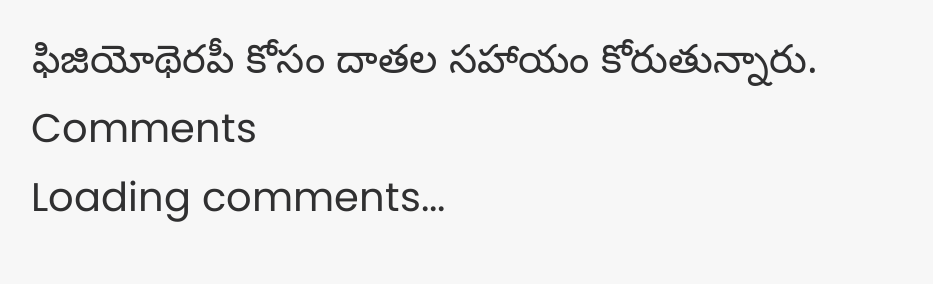ఫిజియోథెరపీ కోసం దాతల సహాయం కోరుతున్నారు.
Comments
Loading comments...